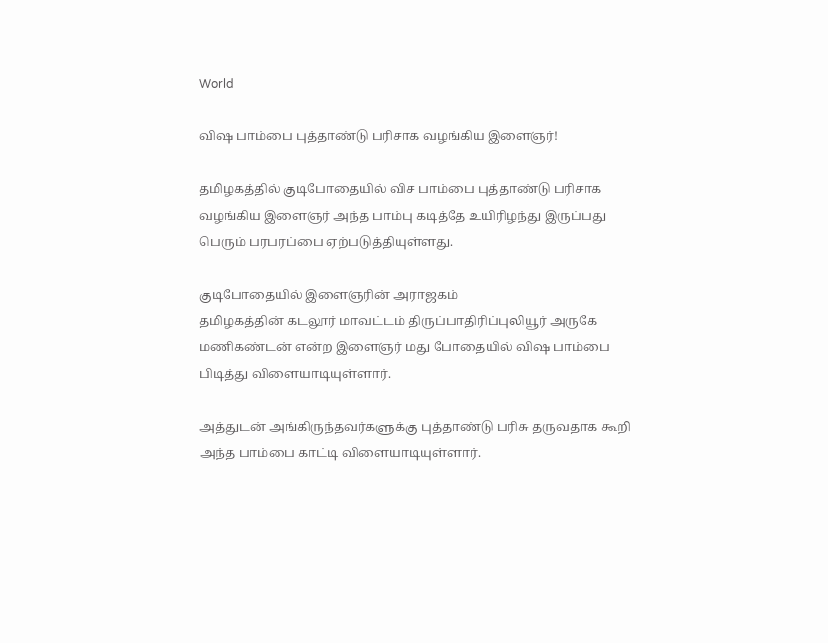World

விஷ பாம்பை புத்தாண்டு பரிசாக வழங்கிய இளைஞர்!

தமிழகத்தில் குடிபோதையில் விச பாம்பை புத்தாண்டு பரிசாக வழங்கிய இளைஞர் அந்த பாம்பு கடித்தே உயிரிழந்து இருப்பது பெரும் பரபரப்பை ஏற்படுத்தியுள்ளது.

குடிபோதையில் இளைஞரின் அராஜகம்
தமிழகத்தின் கடலூர் மாவட்டம் திருப்பாதிரிப்புலியூர் அருகே மணிகண்டன் என்ற இளைஞர் மது போதையில் விஷ பாம்பை பிடித்து விளையாடியுள்ளார்.

அத்துடன் அங்கிருந்தவர்களுக்கு புத்தாண்டு பரிசு தருவதாக கூறி அந்த பாம்பை காட்டி விளையாடியுள்ளார்.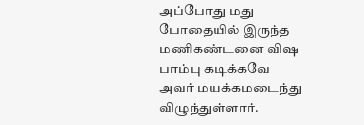அப்போது மது போதையில் இருந்த மணிகண்டனை விஷ பாம்பு கடிக்கவே அவர் மயக்கமடைந்து விழுந்துள்ளார்.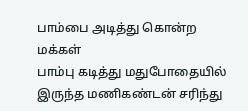பாம்பை அடித்து கொன்ற மக்கள்
பாம்பு கடித்து மதுபோதையில் இருந்த மணிகண்டன் சரிந்து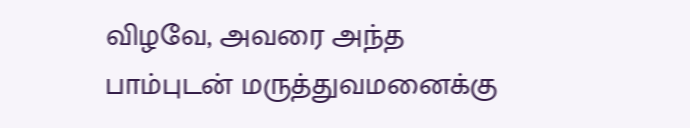விழவே, அவரை அந்த பாம்புடன் மருத்துவமனைக்கு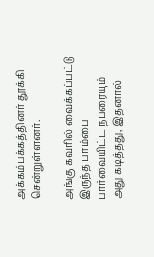அக்கம்பக்கத்தினர் தூக்கி சென்றுள்ளனர்.

அங்கு கவரில் வைக்கப்பட்டு இருந்த பாம்பை பார்வையிட்ட நபரையும் அது கடித்தது, இதனால்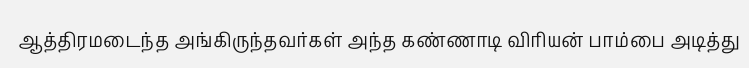ஆத்திரமடைந்த அங்கிருந்தவர்கள் அந்த கண்ணாடி விரியன் பாம்பை அடித்து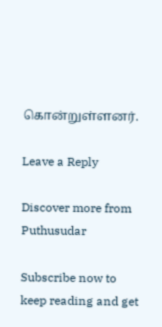கொன்றுள்ளனர்.

Leave a Reply

Discover more from Puthusudar

Subscribe now to keep reading and get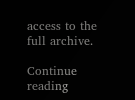access to the full archive.

Continue reading